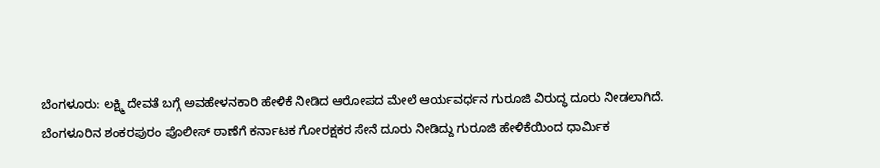ಬೆಂಗಳೂರು: ಲಕ್ಷ್ಮಿ ದೇವತೆ ಬಗ್ಗೆ ಅವಹೇಳನಕಾರಿ ಹೇಳಿಕೆ ನೀಡಿದ ಆರೋಪದ ಮೇಲೆ ಆರ್ಯವರ್ಧನ ಗುರೂಜಿ ವಿರುದ್ಧ ದೂರು ನೀಡಲಾಗಿದೆ.
ಬೆಂಗಳೂರಿನ ಶಂಕರಪುರಂ ಪೊಲೀಸ್ ಠಾಣೆಗೆ ಕರ್ನಾಟಕ ಗೋರಕ್ಷಕರ ಸೇನೆ ದೂರು ನೀಡಿದ್ದು ಗುರೂಜಿ ಹೇಳಿಕೆಯಿಂದ ಧಾರ್ಮಿಕ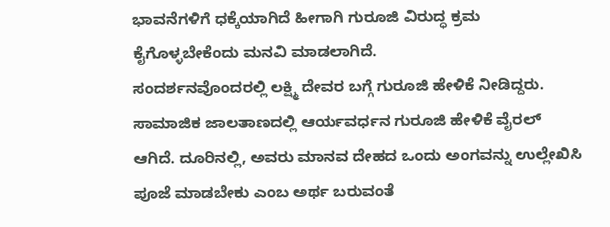ಭಾವನೆಗಳಿಗೆ ಧಕ್ಕೆಯಾಗಿದೆ ಹೀಗಾಗಿ ಗುರೂಜಿ ವಿರುದ್ಧ ಕ್ರಮ ಕೈಗೊಳ್ಳಬೇಕೆಂದು ಮನವಿ ಮಾಡಲಾಗಿದೆ.
ಸಂದರ್ಶನವೊಂದರಲ್ಲಿ ಲಕ್ಷ್ಮಿ ದೇವರ ಬಗ್ಗೆ ಗುರೂಜಿ ಹೇಳಿಕೆ ನೀಡಿದ್ದರು. ಸಾಮಾಜಿಕ ಜಾಲತಾಣದಲ್ಲಿ ಆರ್ಯವರ್ಧನ ಗುರೂಜಿ ಹೇಳಿಕೆ ವೈರಲ್ ಆಗಿದೆ. ದೂರಿನಲ್ಲಿ, ಅವರು ಮಾನವ ದೇಹದ ಒಂದು ಅಂಗವನ್ನು ಉಲ್ಲೇಖಿಸಿ ಪೂಜೆ ಮಾಡಬೇಕು ಎಂಬ ಅರ್ಥ ಬರುವಂತೆ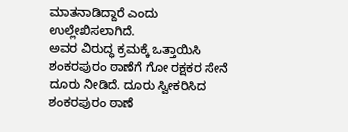ಮಾತನಾಡಿದ್ದಾರೆ ಎಂದು ಉಲ್ಲೇಖಿಸಲಾಗಿದೆ.
ಅವರ ವಿರುದ್ಧ ಕ್ರಮಕ್ಕೆ ಒತ್ತಾಯಿಸಿ ಶಂಕರಪುರಂ ಠಾಣೆಗೆ ಗೋ ರಕ್ಷಕರ ಸೇನೆ ದೂರು ನೀಡಿದೆ. ದೂರು ಸ್ವೀಕರಿಸಿದ ಶಂಕರಪುರಂ ಠಾಣೆ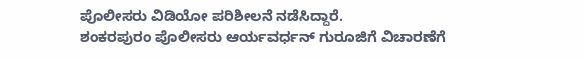ಪೊಲೀಸರು ವಿಡಿಯೋ ಪರಿಶೀಲನೆ ನಡೆಸಿದ್ದಾರೆ.
ಶಂಕರಪುರಂ ಪೊಲೀಸರು ಆರ್ಯವರ್ಧನ್ ಗುರೂಜಿಗೆ ವಿಚಾರಣೆಗೆ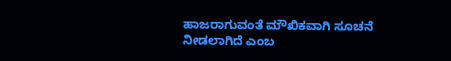ಹಾಜರಾಗುವಂತೆ ಮೌಖಿಕವಾಗಿ ಸೂಚನೆ ನೀಡಲಾಗಿದೆ ಎಂಬ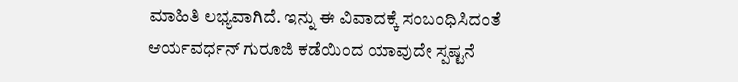ಮಾಹಿತಿ ಲಭ್ಯವಾಗಿದೆ. ಇನ್ನು ಈ ವಿವಾದಕ್ಕೆ ಸಂಬಂಧಿಸಿದಂತೆ ಆರ್ಯವರ್ಧನ್ ಗುರೂಜಿ ಕಡೆಯಿಂದ ಯಾವುದೇ ಸ್ಪಷ್ಟನೆ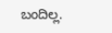ಬಂದಿಲ್ಲ.